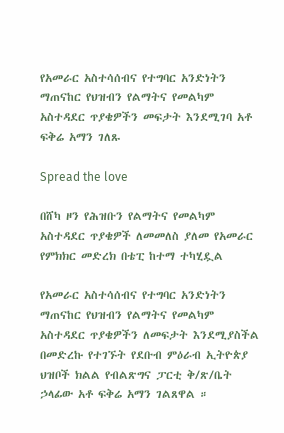የአመራር አስተሳሰብና የተግባር አንድነትን ማጠናከር የህዝብን የልማትና የመልካም አስተዳደር ጥያቄዎችን መፍታት እንደሚገባ አቶ ፍቅሬ አማን ገለጹ

Spread the love

በሸካ ዞን የሕዝቡን የልማትና የመልካም አስተዳደር ጥያቄዎች ለመመለስ ያለመ የአመራር የምክክር መድረክ በቴፒ ከተማ ተካሂዷል

የአመራር አስተሳሰብና የተግባር አንድነትን ማጠናከር የህዝብን የልማትና የመልካም አስተዳደር ጥያቄዎችን ለመፍታት እንደሚያስችል በመድረኩ የተገኙት የደቡብ ምዕራብ ኢትዮጵያ ህዝቦች ክልል የብልጽግና ፓርቲ ቅ/ጽ/ቤት ኃላፊው አቶ ፍቅሬ አማን ገልጸዋል ።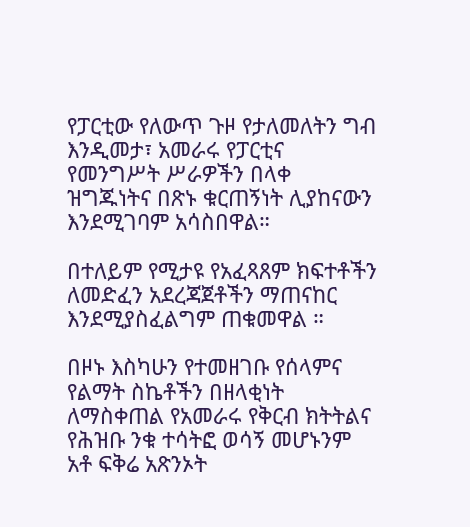የፓርቲው የለውጥ ጉዞ የታለመለትን ግብ እንዲመታ፣ አመራሩ የፓርቲና የመንግሥት ሥራዎችን በላቀ ዝግጁነትና በጽኑ ቁርጠኝነት ሊያከናውን እንደሚገባም አሳስበዋል።

በተለይም የሚታዩ የአፈጻጸም ክፍተቶችን ለመድፈን አደረጃጀቶችን ማጠናከር እንደሚያስፈልግም ጠቁመዋል ።

በዞኑ እስካሁን የተመዘገቡ የሰላምና የልማት ስኬቶችን በዘላቂነት ለማስቀጠል የአመራሩ የቅርብ ክትትልና የሕዝቡ ንቁ ተሳትፎ ወሳኝ መሆኑንም አቶ ፍቅሬ አጽንኦት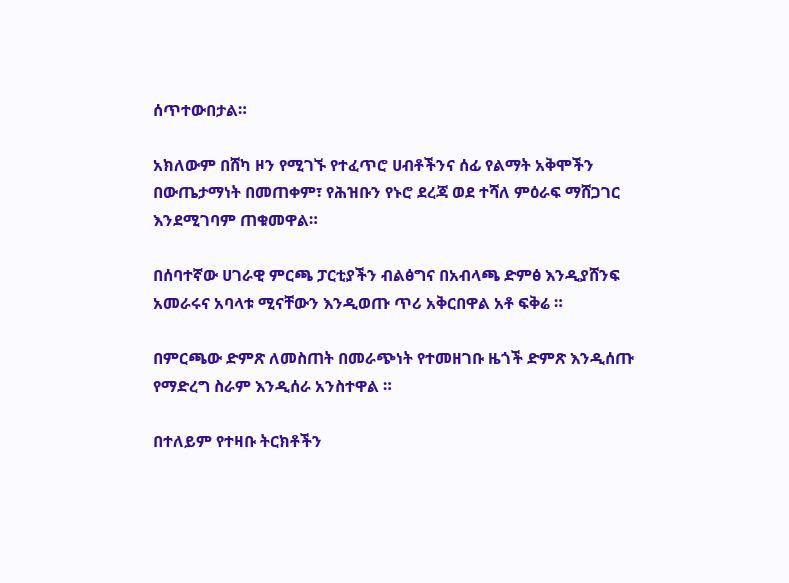ሰጥተውበታል።

አክለውም በሸካ ዞን የሚገኙ የተፈጥሮ ሀብቶችንና ሰፊ የልማት አቅሞችን በውጤታማነት በመጠቀም፣ የሕዝቡን የኑሮ ደረጃ ወደ ተሻለ ምዕራፍ ማሸጋገር እንደሚገባም ጠቁመዋል።

በሰባተኛው ሀገራዊ ምርጫ ፓርቲያችን ብልፅግና በአብላጫ ድምፅ እንዲያሸንፍ አመራሩና አባላቱ ሚናቸውን እንዲወጡ ጥሪ አቅርበዋል አቶ ፍቅሬ ።

በምርጫው ድምጽ ለመስጠት በመራጭነት የተመዘገቡ ዜጎች ድምጽ እንዲሰጡ የማድረግ ስራም እንዲሰራ አንስተዋል ።

በተለይም የተዛቡ ትርክቶችን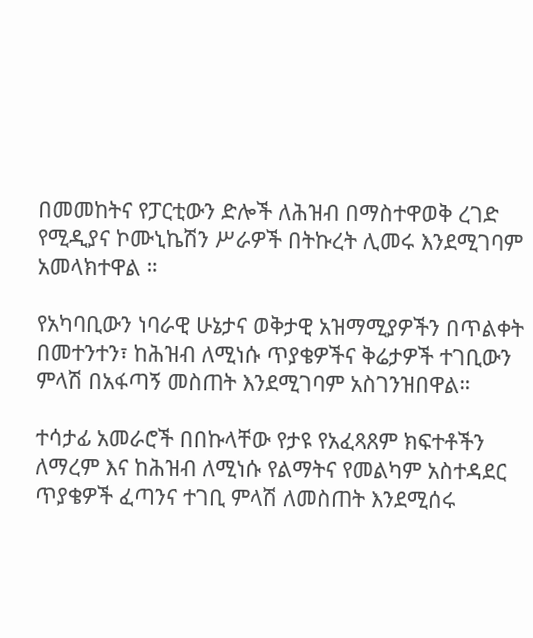በመመከትና የፓርቲውን ድሎች ለሕዝብ በማስተዋወቅ ረገድ የሚዲያና ኮሙኒኬሽን ሥራዎች በትኩረት ሊመሩ እንደሚገባም አመላክተዋል ።

የአካባቢውን ነባራዊ ሁኔታና ወቅታዊ አዝማሚያዎችን በጥልቀት በመተንተን፣ ከሕዝብ ለሚነሱ ጥያቄዎችና ቅሬታዎች ተገቢውን ምላሽ በአፋጣኝ መስጠት እንደሚገባም አስገንዝበዋል።

ተሳታፊ አመራሮች በበኩላቸው የታዩ የአፈጻጸም ክፍተቶችን ለማረም እና ከሕዝብ ለሚነሱ የልማትና የመልካም አስተዳደር ጥያቄዎች ፈጣንና ተገቢ ምላሽ ለመስጠት እንደሚሰሩ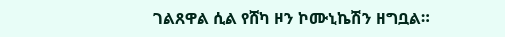ገልጸዋል ሲል የሸካ ዞን ኮሙኒኬሽን ዘግቧል።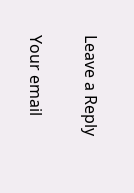Leave a Reply

Your email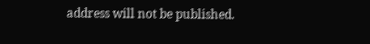address will not be published.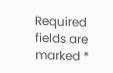Required fields are marked *